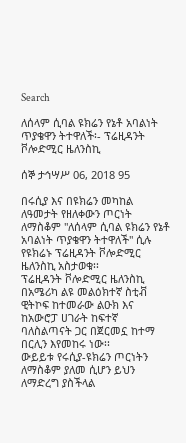Search

ለሰላም ሲባል ዩክሬን የኔቶ አባልነት ጥያቄዋን ትተዋለች፡- ፕሬዚዳንት ቮሎድሚር ዜለንስኪ

ሰኞ ታኅሣሥ 06, 2018 95

በሩሲያ እና በዩክሬን መካከል ለዓመታት የዘለቀውን ጦርነት ለማስቆም "ለሰላም ሲባል ዩክሬን የኔቶ አባልነት ጥያቄዋን ትተዋለች" ሲሉ የዩክሬኑ ፕሬዚዳንት ቮሎድሚር ዜለንስኪ አስታወቁ፡፡
ፕሬዚዳንት ቮሎድሚር ዜለንስኪ በአሜሪካ ልዩ መልዕክተኛ ስቲቭ ዊትኮፍ ከተመራው ልዑክ እና ከአውሮፓ ሀገራት ከፍተኛ ባለስልጣናት ጋር በጀርመኗ ከተማ በርሊን እየመከሩ ነው፡፡
ውይይቱ የሩሲያ-ዩክሬን ጦርነትን ለማስቆም ያለመ ሲሆን ይህን ለማድረግ ያስችላል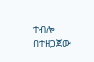ተብሎ በተዘጋጀው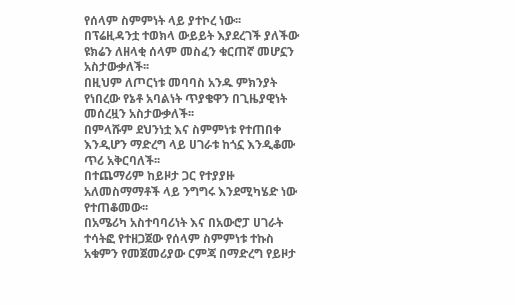የሰላም ስምምነት ላይ ያተኮረ ነው፡፡
በፕሬዚዳንቷ ተወክላ ውይይት እያደረገች ያለችው ዩክሬን ለዘላቂ ሰላም መስፈን ቁርጠኛ መሆኗን አስታውቃለች፡፡
በዚህም ለጦርነቱ መባባስ አንዱ ምክንያት የነበረው የኔቶ አባልነት ጥያቄዋን በጊዜያዊነት መሰረዟን አስታውቃለች፡፡
በምላሹም ደህንነቷ እና ስምምነቱ የተጠበቀ እንዲሆን ማድረግ ላይ ሀገራቱ ከጎኗ እንዲቆሙ ጥሪ አቅርባለች፡፡
በተጨማሪም ከይዞታ ጋር የተያያዙ አለመስማማቶች ላይ ንግግሩ እንደሚካሄድ ነው የተጠቆመው፡፡
በአሜሪካ አስተባባሪነት እና በአውሮፓ ሀገራት ተሳትፎ የተዘጋጀው የሰላም ስምምነቱ ተኩስ አቁምን የመጀመሪያው ርምጃ በማድረግ የይዞታ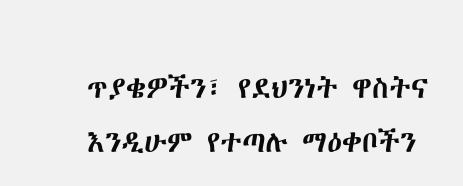ጥያቄዎችን፣ የደህንነት ዋስትና እንዲሁም የተጣሉ ማዕቀቦችን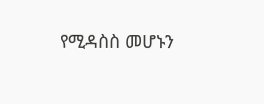የሚዳስስ መሆኑን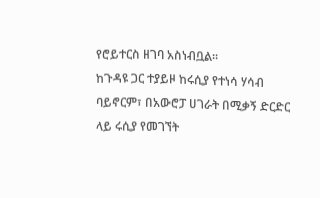የሮይተርስ ዘገባ አስነብቧል፡፡
ከጉዳዩ ጋር ተያይዞ ከሩሲያ የተነሳ ሃሳብ ባይኖርም፣ በአውሮፓ ሀገራት በሚቃኝ ድርድር ላይ ሩሲያ የመገኘት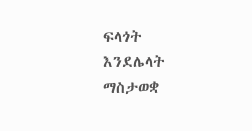ፍላጎት እንደሌላት ማስታወቋ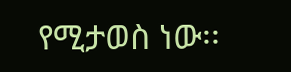የሚታወስ ነው፡፡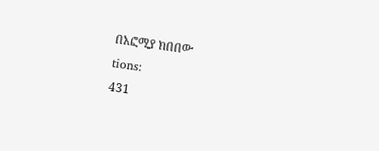በአፎሚያ ክበበው
tions:
431